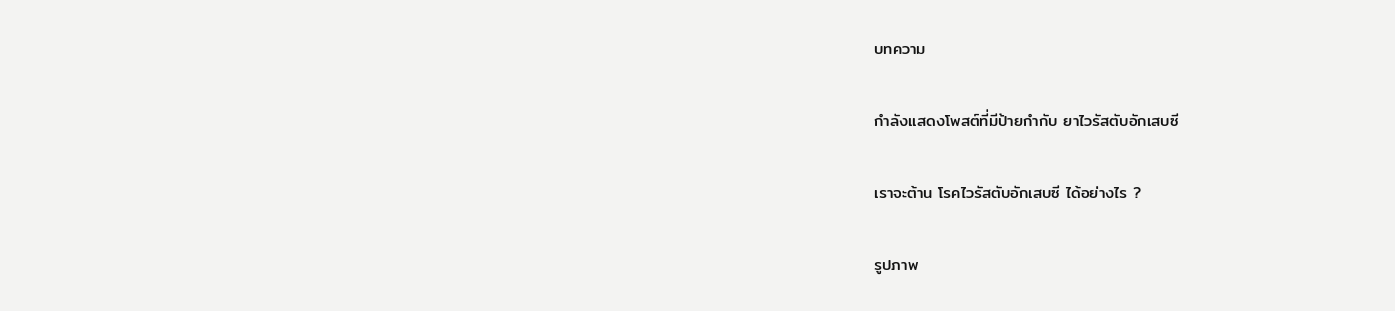บทความ

กำลังแสดงโพสต์ที่มีป้ายกำกับ ยาไวรัสตับอักเสบซี

เราจะต้าน โรคไวรัสตับอักเสบซี ได้อย่างไร ?

รูปภาพ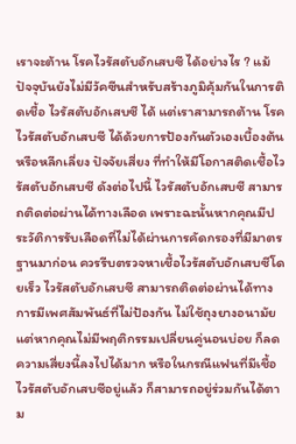เราจะต้าน โรคไวรัสตับอักเสบซี ได้อย่างไร ? แม้ปัจจุบันยังไม่มีวัคซีนสำหรับสร้างภูมิคุ้มกันในการติดเชื้อ ไวรัสตับอักเสบซี ได้ แต่เราสามารถต้าน โรคไวรัสตับอักเสบซี ได้ด้วยการป้องกันตัวเองเบื้องต้น หรือหลีกเลี่ยง ปัจจัยเสี่ยง ที่ทำให้มีโอกาสติดเชื้อไวรัสตับอักเสบซี ดังต่อไปนี้ ไวรัสตับอักเสบซี สามารถติดต่อผ่านได้ทางเลือด เพราะฉะนั้นหากคุณมีประวัติการรับเลือดที่ไม่ได้ผ่านการคัดกรองที่มีมาตรฐานมาก่อน ควรรีบตรวจหาเชื้อไวรัสตับอักเสบซีโดยเร็ว ไวรัสตับอักเสบซี สามารถติดต่อผ่านได้ทางการมีเพศสัมพันธ์ที่ไม่ป้องกัน ไม่ใช้ถุงยางอนามัย แต่หากคุณไม่มีพฤติกรรมเปลี่ยนคู่นอนบ่อย ก็ลดความเสี่ยงนี้ลงไปได้มาก หรือในกรณีแฟนที่มีเชื้อไวรัสตับอักเสบซีอยู่แล้ว ก็สามารถอยู่ร่วมกันได้ตาม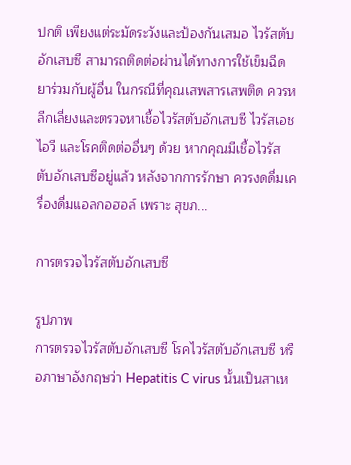ปกติ เพียงแต่ระมัดระวังและป้องกันเสมอ ไวรัสตับอักเสบซี สามารถติดต่อผ่านได้ทางการใช้เข็มฉีดยาร่วมกับผู้อื่น ในกรณีที่คุณเสพสารเสพติด ควรหลีกเลี่ยงและตรวจหาเชื้อไวรัสตับอักเสบซี ไวรัสเอชไอวี และโรคติดต่ออื่นๆ ด้วย หากคุณมีเชื้อไวรัสตับอักเสบซีอยู่แล้ว หลังจากการรักษา ควรงดดื่มเครื่องดื่มแอลกอฮอล์ เพราะ สุขภ...

การตรวจไวรัสตับอักเสบซี

รูปภาพ
การตรวจไวรัสตับอักเสบซี โรคไวรัสตับอักเสบซี หรือภาษาอังกฤษว่า Hepatitis C virus นั้นเป็นสาเห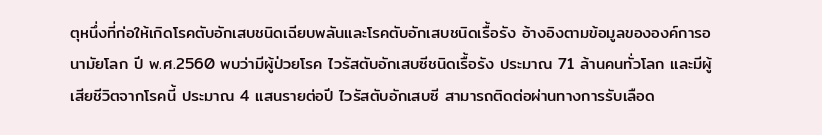ตุหนึ่งที่ก่อให้เกิดโรคตับอักเสบชนิดเฉียบพลันและโรคตับอักเสบชนิดเรื้อรัง อ้างอิงตามข้อมูลขององค์การอนามัยโลก ปี พ.ศ.2560 พบว่ามีผู้ป่วยโรค ไวรัสตับอักเสบซีชนิดเรื้อรัง ประมาณ 71 ล้านคนทั่วโลก และมีผู้เสียชีวิตจากโรคนี้ ประมาณ 4 แสนรายต่อปี ไวรัสตับอักเสบซี สามารถติดต่อผ่านทางการรับเลือด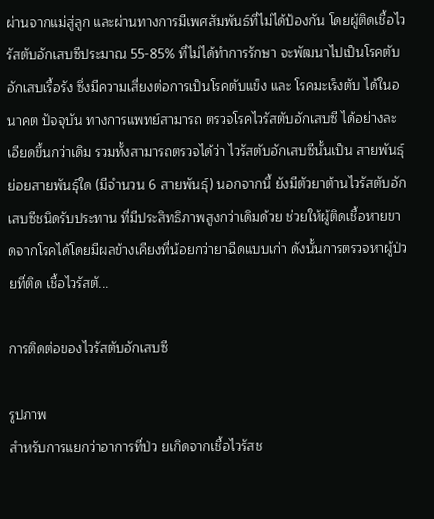ผ่านจากแม่สู่ลูก และผ่านทางการมีเพศสัมพันธ์ที่ไม่ได้ป้องกัน โดยผู้ติดเชื้อไวรัสตับอักเสบซีประมาณ 55-85% ที่ไม่ได้ทำการรักษา จะพัฒนาไปเป็นโรคตับอักเสบเรื้อรัง ซึ่งมีความเสี่ยงต่อการเป็นโรคตับแข็ง และ โรคมะเร็งตับ ได้ในอนาคต ปัจจุบัน ทางการแพทย์สามารถ ตรวจโรคไวรัสตับอักเสบซี ได้อย่างละเอียดขึ้นกว่าเดิม รวมทั้งสามารถตรวจได้ว่า ไวรัสตับอักเสบซีนั้นเป็น สายพันธุ์ ย่อยสายพันธุ์ใด (มีจำนวน 6 สายพันธุ์) นอกจากนี้ ยังมีตัวยาต้านไวรัสตับอักเสบซีชนิดรับประทาน ที่มีประสิทธิภาพสูงกว่าเดิมด้วย ช่วยให้ผู้ติดเชื้อหายขาดจากโรคได้โดยมีผลข้างเคียงที่น้อยกว่ายาฉีดแบบเก่า ดังนั้นการตรวจหาผู้ป่วยที่ติด เชื้อไวรัสตั...

การติดต่อของไวรัสตับอักเสบซี

รูปภาพ
สำหรับการแยกว่าอาการที่ป่ว ยเกิดจากเชื้อไวรัสช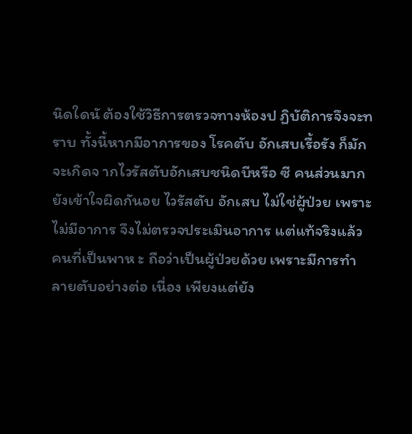นิดใดนั ต้องใช้วิธีการตรวจทางห้องป ฏิบัติการจึงจะทราบ ทั้งนี้หากมีอาการของ โรคตับ อักเสบเรื้อรัง ก็มักจะเกิดจ ากไวรัสตับอักเสบชนิดบีหรือ ซี คนส่วนมากยังเข้าใจผิดกันอย ไวรัสตับ อักเสบ ไม่ใช่ผู้ป่วย เพราะไม่มีอาการ จึงไม่ตรวจประเมินอาการ แต่แท้จริงแล้วคนที่เป็นพาห ะ ถือว่าเป็นผู้ป่วยด้วย เพราะมีการทำลายตับอย่างต่อ เนื่อง เพียงแต่ยัง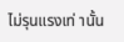ไม่รุนแรงเท่ านั้น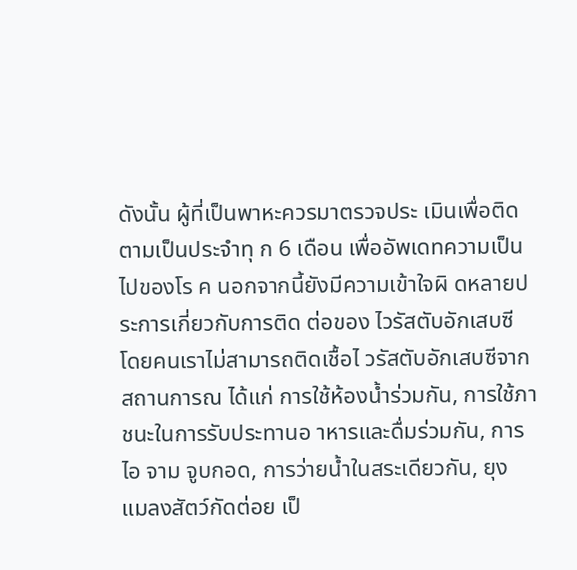ดังนั้น ผู้ที่เป็นพาหะควรมาตรวจประ เมินเพื่อติดตามเป็นประจำทุ ก 6 เดือน เพื่ออัพเดทความเป็นไปของโร ค นอกจากนี้ยังมีความเข้าใจผิ ดหลายประการเกี่ยวกับการติด ต่อของ ไวรัสตับอักเสบซี โดยคนเราไม่สามารถติดเชื้อไ วรัสตับอักเสบซีจากสถานการณ ได้แก่ การใช้ห้องน้ำร่วมกัน, การใช้ภาชนะในการรับประทานอ าหารและดื่มร่วมกัน, การไอ จาม จูบกอด, การว่ายน้ำในสระเดียวกัน, ยุง แมลงสัตว์กัดต่อย เป็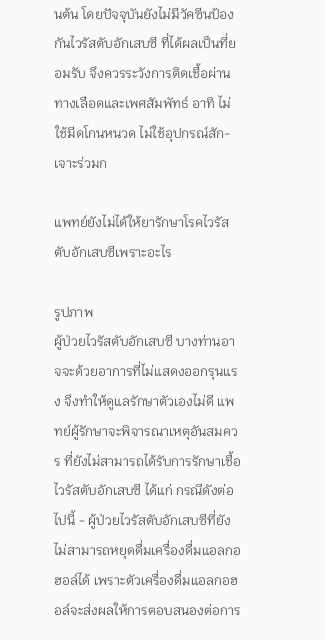นต้น โดยปัจจุบันยังไม่มีวัคซีนป้อง กันไวรัสตับอักเสบซี ที่ได้ผลเป็นที่ยอมรับ จึงควรระวังการติดเชื้อผ่าน ทางเลือดและเพศสัมพัทธ์ อาทิ ไม่ใช้มีดโกนหนวด ไม่ใช้อุปกรณ์สัก-เจาะร่วมก

แพทย์ยังไม่ได้ให้ยารักษาโรคไวรัสตับอักเสบซีเพราะอะไร

รูปภาพ
ผู้ป่วยไวรัสตับอักเสบซี บางท่านอาจจะด้วยอาการที่ไม่แสดงออกรุนแรง จึงทำให้ดูแลรักษาตัวเองไม่ดี แพทย์ผู้รักษาจะพิจารณาเหตุอันสมควร ที่ยังไม่สามารถได้รับการรักษาเชื้อไวรัสตับอักเสบซี ได้แก่ กรณีดังต่อไปนี้ - ผู้ป่วยไวรัสตับอักเสบซีที่ยังไม่สามารถหยุดดื่มเครื่องดื่มแอลกอฮอล์ได้ เพราะตัวเครื่องดื่มแอลกอฮอล์จะส่งผลให้การตอบสนองต่อการ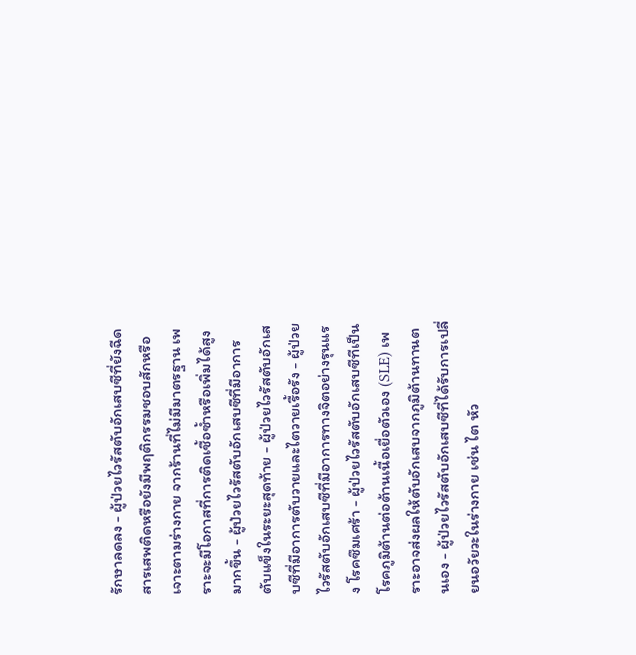รักษาลดลง - ผู้ป่วยไวรัสตับอักเสบซีที่ยังฉีดสารเสพติดหรือยังมีพฤติกรรมชอบสักหรือเจาะตามร่างกาย จากร้านที่ไม่มีมาตรฐาน เพราะจะมีโอกาสที่การติดเชื้อซ้ำหรือเพิ่มได้สูงมากขึ้น - ผู้ป่วยไวรัสตับอักเสบซีที่มีอาการตับแข็งในระยะสุดท้าย - ผู้ป่วยไวรัสตับอักเสบซีที่มีอาการตับวายและไตวายเรื้อรัง - ผู้ป่วยไวรัสตับอักเสบซีที่มีอาการทางจิตอย่างรุนแรง โรคซึมเศร้า - ผู้ป่วยไวรัสตับอักเสบซีทีเป็นโรคภูมิต้านต่อต้านเนื้อเยื่อตัวเอง (SLE) เพราะอาจส่งผลให้ตับอักเสบจากภูมิต้านทานตนเอง - ผู้ป่วยไวรัสตับอักเสบซีที่ได้รับการเปลี่ยนอวัยวะในร่างกาย เช่น ไต หัว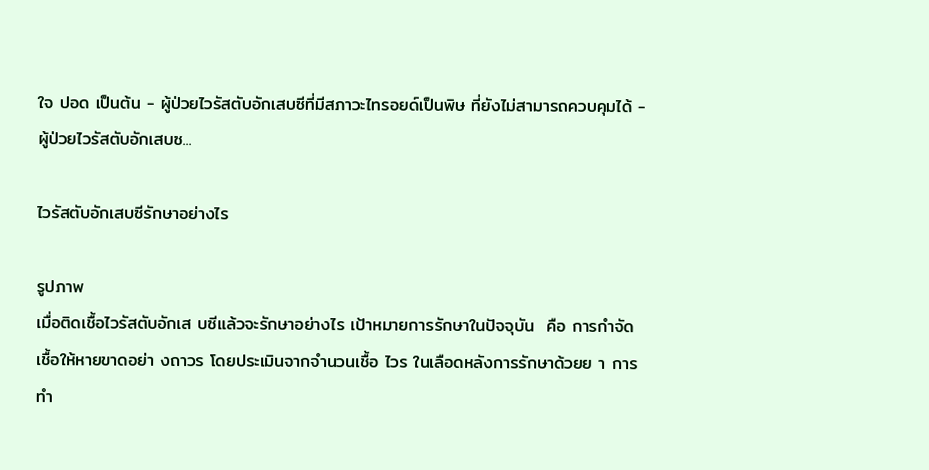ใจ ปอด เป็นต้น - ผู้ป่วยไวรัสตับอักเสบซีที่มีสภาวะไทรอยด์เป็นพิษ ที่ยังไม่สามารถควบคุมได้ - ผู้ป่วยไวรัสตับอักเสบซ...

ไวรัสตับอักเสบซีรักษาอย่างไร

รูปภาพ
เมื่อติดเชื้อไวรัสตับอักเส บซีแล้วจะรักษาอย่างไร เป้าหมายการรักษาในปัจจุบัน  คือ การกำจัดเชื้อให้หายขาดอย่า งถาวร โดยประเมินจากจำนวนเชื้อ ไวร ในเลือดหลังการรักษาด้วยย า การทำ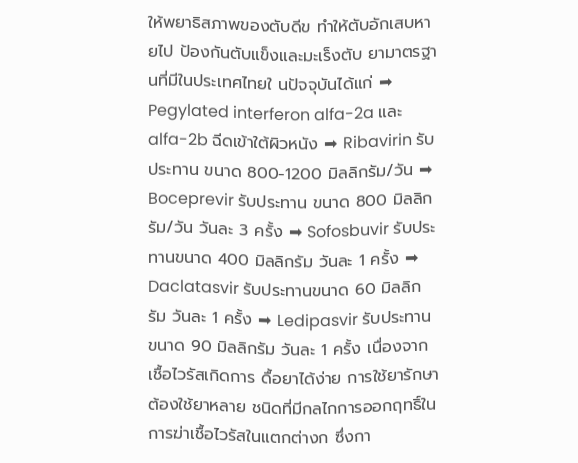ให้พยาธิสภาพของตับดีข ทำให้ตับอักเสบหายไป ป้องกันตับแข็งและมะเร็งตับ ยามาตรฐานที่มีในประเทศไทยใ นปัจจุบันได้แก่ ➡ Pegylated interferon alfa-2a และ alfa-2b ฉีดเข้าใต้ผิวหนัง ➡ Ribavirin รับประทาน ขนาด 800-1200 มิลลิกรัม/วัน ➡ Boceprevir รับประทาน ขนาด 800 มิลลิกรัม/วัน วันละ 3 ครั้ง ➡ Sofosbuvir รับประทานขนาด 400 มิลลิกรัม วันละ 1 ครั้ง ➡ Daclatasvir รับประทานขนาด 60 มิลลิกรัม วันละ 1 ครั้ง ➡ Ledipasvir รับประทานขนาด 90 มิลลิกรัม วันละ 1 ครั้ง เนื่องจากเชื้อไวรัสเกิดการ ดื้อยาได้ง่าย การใช้ยารักษาต้องใช้ยาหลาย ชนิดที่มีกลไกการออกฤทธิ์ใน การฆ่าเชื้อไวรัสในแตกต่างก ซึ่งกา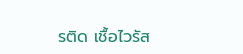รติด เชื้อไวรัส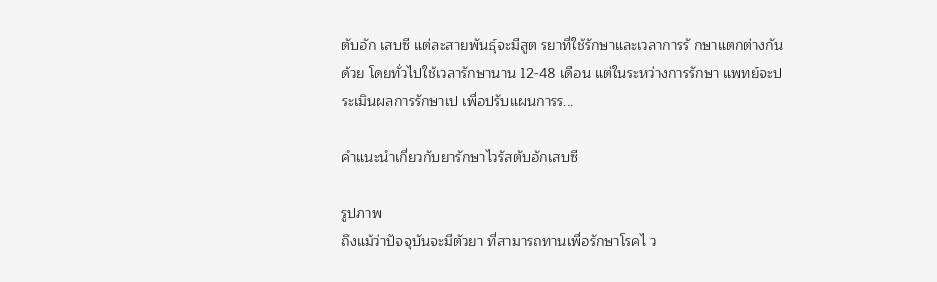ตับอัก เสบซี แต่ละสายพันธุ์จะมีสูต รยาที่ใช้รักษาและเวลาการรั กษาแตกต่างกันด้วย โดยทั่วไปใช้เวลารักษานาน 12-48 เดือน แต่ในระหว่างการรักษา แพทย์จะประเมินผลการรักษาเป เพื่อปรับแผนการร...

คำแนะนำเกี่ยวกับยารักษาไวรัสตับอักเสบซี

รูปภาพ
ถึงแม้ว่าปัจจุบันจะมีตัวยา ที่สามารถทานเพื่อรักษาโรคไ ว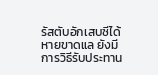รัสตับอักเสบซีได้หายขาดแล ยังมีการวิธีรับประทาน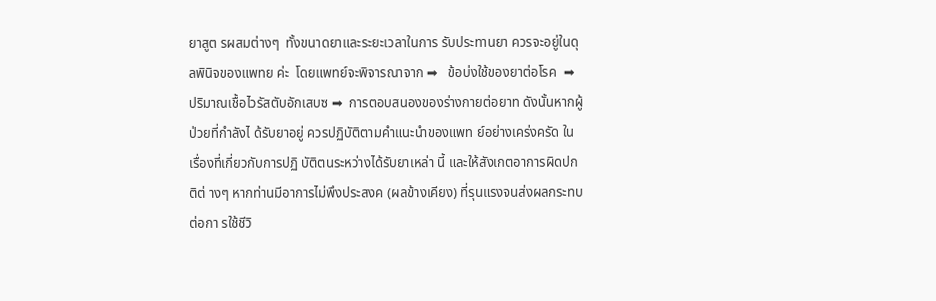ยาสูต รผสมต่างๆ  ทั้งขนาดยาและระยะเวลาในการ รับประทานยา ควรจะอยู่ในดุลพินิจของแพทย ค่ะ  โดยแพทย์จะพิจารณาจาก ➡   ข้อบ่งใช้ของยาต่อโรค  ➡  ปริมาณเชื้อไวรัสตับอักเสบซ ➡  การตอบสนองของร่างกายต่อยาท ดังนั้นหากผู้ป่วยที่กำลังไ ด้รับยาอยู่ ควรปฏิบัติตามคำแนะนำของแพท ย์อย่างเคร่งครัด ในเรื่องที่เกี่ยวกับการปฏิ บัติตนระหว่างได้รับยาเหล่า นี้ และให้สังเกตอาการผิดปกติต่ างๆ หากท่านมีอาการไม่พึงประสงค (ผลข้างเคียง) ที่รุนแรงจนส่งผลกระทบต่อกา รใช้ชีวิ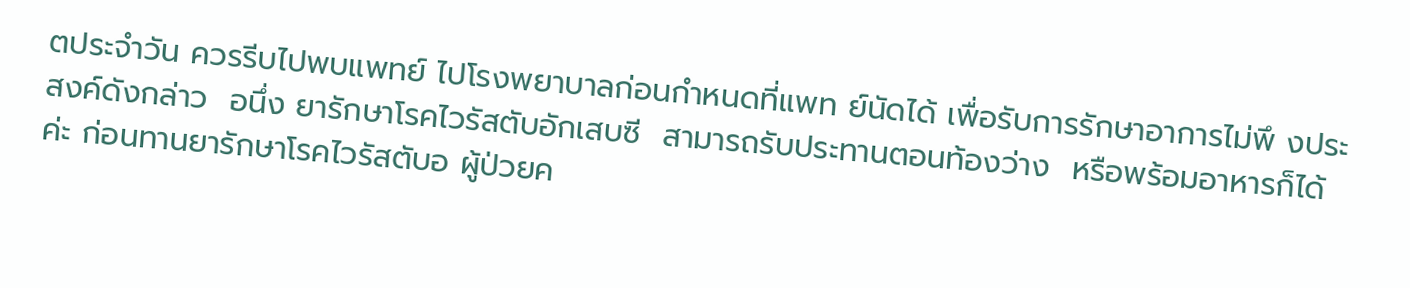ตประจำวัน ควรรีบไปพบแพทย์ ไปโรงพยาบาลก่อนกำหนดที่แพท ย์นัดได้ เพื่อรับการรักษาอาการไม่พึ งประสงค์ดังกล่าว  อนึ่ง ยารักษาโรคไวรัสตับอักเสบซี  สามารถรับประทานตอนท้องว่าง  หรือพร้อมอาหารก็ได้ค่ะ ก่อนทานยารักษาโรคไวรัสตับอ ผู้ป่วยค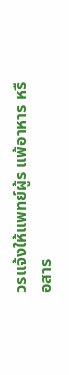วรแจ้งให้แพทย์ผู้ร แพ้อาหาร หรือสาร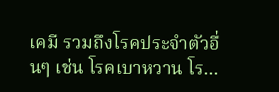เคมี รวมถึงโรคประจำตัวอื่นๆ เช่น โรคเบาหวาน โร...